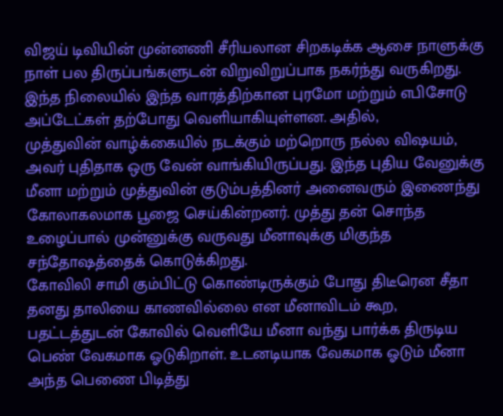விஜய் டிவியின் முன்னணி சீரியலான சிறகடிக்க ஆசை நாளுக்கு நாள் பல திருப்பங்களுடன் விறுவிறுப்பாக நகர்ந்து வருகிறது.
இந்த நிலையில் இந்த வாரத்திற்கான புரமோ மற்றும் எபிசோடு அப்டேட்கள் தற்போது வெளியாகியுள்ளன. அதில்,
முத்துவின் வாழ்க்கையில் நடக்கும் மற்றொரு நல்ல விஷயம், அவர் புதிதாக ஒரு வேன் வாங்கியிருப்பது. இந்த புதிய வேனுக்கு மீனா மற்றும் முத்துவின் குடும்பத்தினர் அனைவரும் இணைந்து கோலாகலமாக பூஜை செய்கின்றனர். முத்து தன் சொந்த உழைப்பால் முன்னுக்கு வருவது மீனாவுக்கு மிகுந்த சந்தோஷத்தைக் கொடுக்கிறது.
கோவிலி சாமி கும்பிட்டு கொண்டிருக்கும் போது திடீரென சீதா தனது தாலியை காணவில்லை என மீனாவிடம் கூற, பதட்டத்துடன் கோவில் வெளியே மீனா வந்து பார்க்க திருடிய பெண் வேகமாக ஓடுகிறாள். உடனடியாக வேகமாக ஓடும் மீனா அந்த பெணை பிடித்து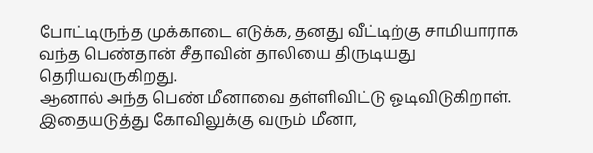போட்டிருந்த முக்காடை எடுக்க, தனது வீட்டிற்கு சாமியாராக வந்த பெண்தான் சீதாவின் தாலியை திருடியது தெரியவருகிறது.
ஆனால் அந்த பெண் மீனாவை தள்ளிவிட்டு ஓடிவிடுகிறாள். இதையடுத்து கோவிலுக்கு வரும் மீனா,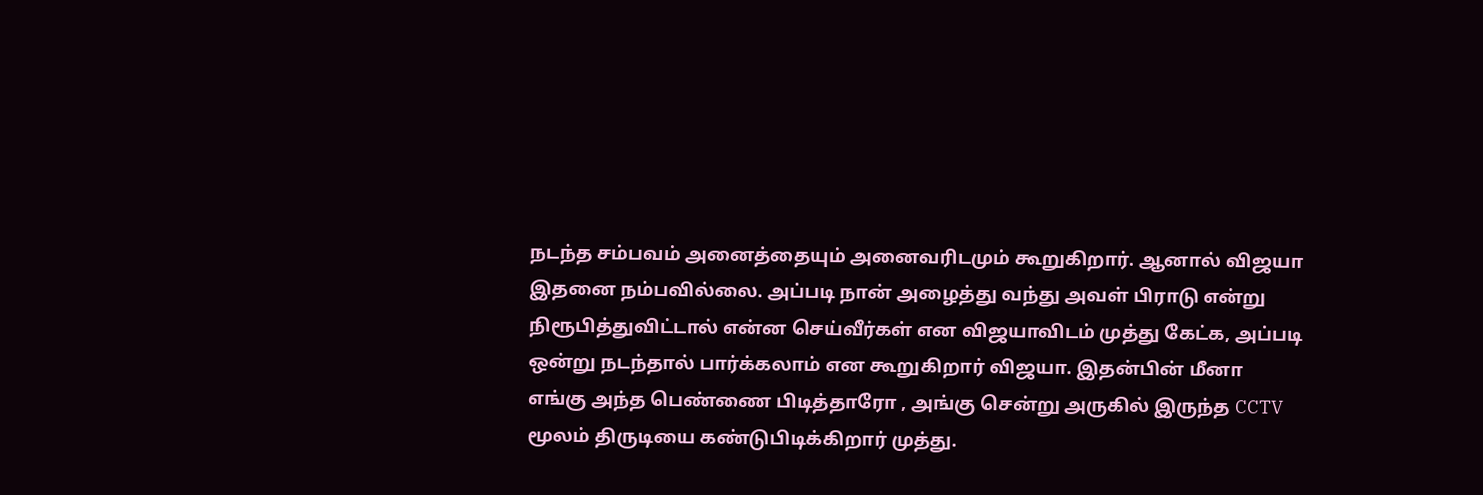நடந்த சம்பவம் அனைத்தையும் அனைவரிடமும் கூறுகிறார். ஆனால் விஜயா இதனை நம்பவில்லை. அப்படி நான் அழைத்து வந்து அவள் பிராடு என்று நிரூபித்துவிட்டால் என்ன செய்வீர்கள் என விஜயாவிடம் முத்து கேட்க, அப்படி ஒன்று நடந்தால் பார்க்கலாம் என கூறுகிறார் விஜயா. இதன்பின் மீனா எங்கு அந்த பெண்ணை பிடித்தாரோ , அங்கு சென்று அருகில் இருந்த CCTV மூலம் திருடியை கண்டுபிடிக்கிறார் முத்து.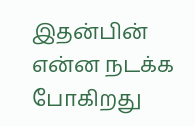இதன்பின் என்ன நடக்க போகிறது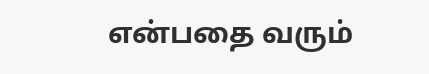என்பதை வரும்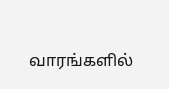வாரங்களில்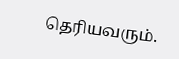தெரியவரும்.